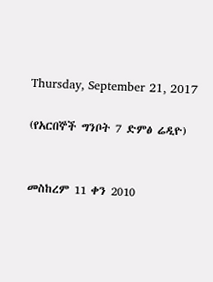Thursday, September 21, 2017

(የአርበኞች ግንቦት 7 ድምፅ ሬዲዮ)


መስከረም 11 ቀን 2010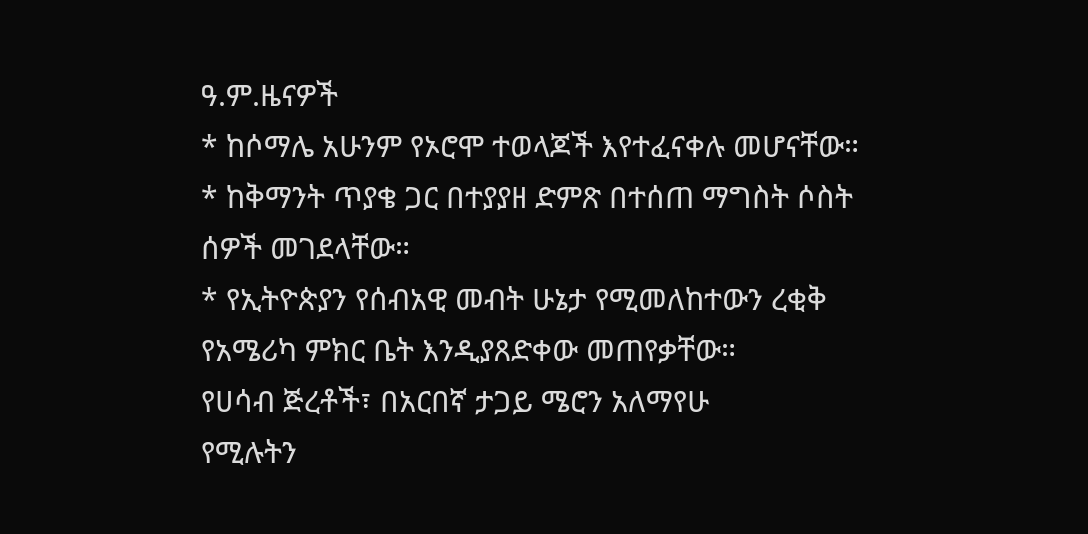ዓ.ም.ዜናዎች
* ከሶማሌ አሁንም የኦሮሞ ተወላጆች እየተፈናቀሉ መሆናቸው።
* ከቅማንት ጥያቄ ጋር በተያያዘ ድምጽ በተሰጠ ማግስት ሶስት ሰዎች መገደላቸው።
* የኢትዮጵያን የሰብአዊ መብት ሁኔታ የሚመለከተውን ረቂቅ የአሜሪካ ምክር ቤት እንዲያጸድቀው መጠየቃቸው።
የሀሳብ ጅረቶች፣ በአርበኛ ታጋይ ሜሮን አለማየሁ
የሚሉትን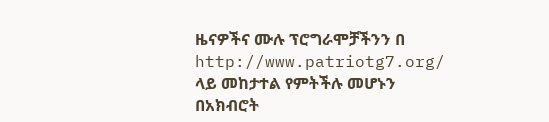ዜናዎችና ሙሉ ፕሮግራሞቻችንን በ http://www.patriotg7.org/ ላይ መከታተል የምትችሉ መሆኑን በአክብሮት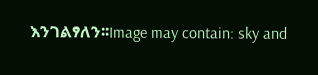እንገልፃለን፡፡Image may contain: sky and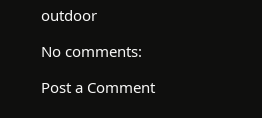outdoor

No comments:

Post a Comment